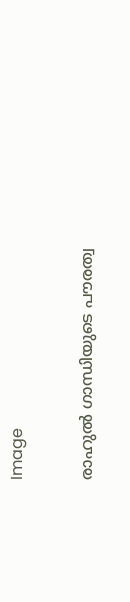Image

രാഹുൽ ഗാന്ധിയുടെ പൗരത്വ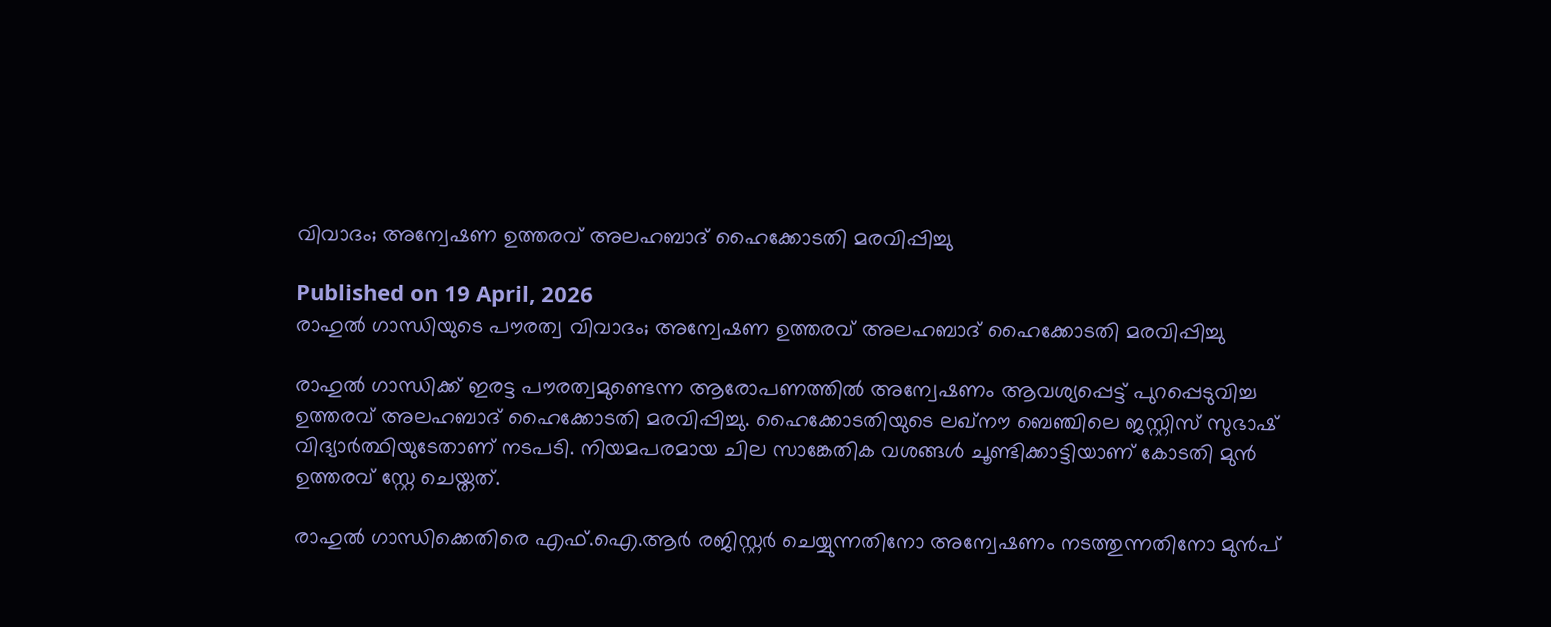വിവാദം; അന്വേഷണ ഉത്തരവ് അലഹബാദ് ഹൈക്കോടതി മരവിപ്പിച്ചു

Published on 19 April, 2026
രാഹുൽ ഗാന്ധിയുടെ പൗരത്വ വിവാദം; അന്വേഷണ ഉത്തരവ് അലഹബാദ് ഹൈക്കോടതി മരവിപ്പിച്ചു

രാഹുൽ ഗാന്ധിക്ക് ഇരട്ട പൗരത്വമുണ്ടെന്ന ആരോപണത്തിൽ അന്വേഷണം ആവശ്യപ്പെട്ട് പുറപ്പെടുവിച്ച ഉത്തരവ് അലഹബാദ് ഹൈക്കോടതി മരവിപ്പിച്ചു. ഹൈക്കോടതിയുടെ ലഖ്‌നൗ ബെഞ്ചിലെ ജസ്റ്റിസ് സുഭാഷ് വിദ്യാർത്ഥിയുടേതാണ് നടപടി. നിയമപരമായ ചില സാങ്കേതിക വശങ്ങൾ ചൂണ്ടിക്കാട്ടിയാണ് കോടതി മുൻ ഉത്തരവ് സ്റ്റേ ചെയ്തത്.

രാഹുൽ ഗാന്ധിക്കെതിരെ എഫ്.ഐ.ആർ രജിസ്റ്റർ ചെയ്യുന്നതിനോ അന്വേഷണം നടത്തുന്നതിനോ മുൻപ്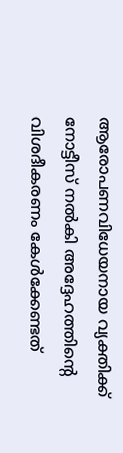ആരോപണവിധേയനായ വ്യക്തിക്ക് നോട്ടീസ് നൽകി അദ്ദേഹത്തിന്റെ വിശദീകരണം കേൾക്കേണ്ടത്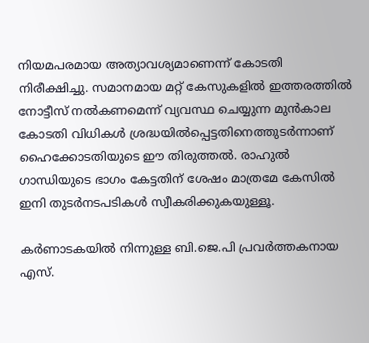നിയമപരമായ അത്യാവശ്യമാണെന്ന് കോടതി നിരീക്ഷിച്ചു. സമാനമായ മറ്റ് കേസുകളിൽ ഇത്തരത്തിൽ നോട്ടീസ് നൽകണമെന്ന് വ്യവസ്ഥ ചെയ്യുന്ന മുൻകാല കോടതി വിധികൾ ശ്രദ്ധയിൽപ്പെട്ടതിനെത്തുടർന്നാണ് ഹൈക്കോടതിയുടെ ഈ തിരുത്തൽ. രാഹുൽ ഗാന്ധിയുടെ ഭാഗം കേട്ടതിന് ശേഷം മാത്രമേ കേസിൽ ഇനി തുടർനടപടികൾ സ്വീകരിക്കുകയുള്ളൂ.

കർണാടകയിൽ നിന്നുള്ള ബി.ജെ.പി പ്രവർത്തകനായ എസ്.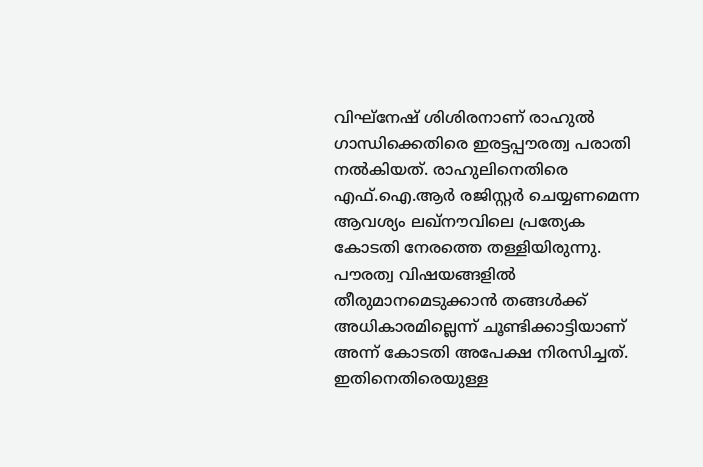വിഘ്‌നേഷ് ശിശിരനാണ് രാഹുൽ ഗാന്ധിക്കെതിരെ ഇരട്ടപ്പൗരത്വ പരാതി നൽകിയത്. രാഹുലിനെതിരെ എഫ്.ഐ.ആർ രജിസ്റ്റർ ചെയ്യണമെന്ന ആവശ്യം ലഖ്‌നൗവിലെ പ്രത്യേക കോടതി നേരത്തെ തള്ളിയിരുന്നു. പൗരത്വ വിഷയങ്ങളിൽ തീരുമാനമെടുക്കാൻ തങ്ങൾക്ക് അധികാരമില്ലെന്ന് ചൂണ്ടിക്കാട്ടിയാണ് അന്ന് കോടതി അപേക്ഷ നിരസിച്ചത്. ഇതിനെതിരെയുള്ള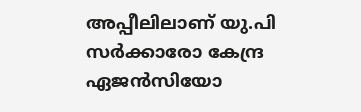അപ്പീലിലാണ് യു.പി സർക്കാരോ കേന്ദ്ര ഏജൻസിയോ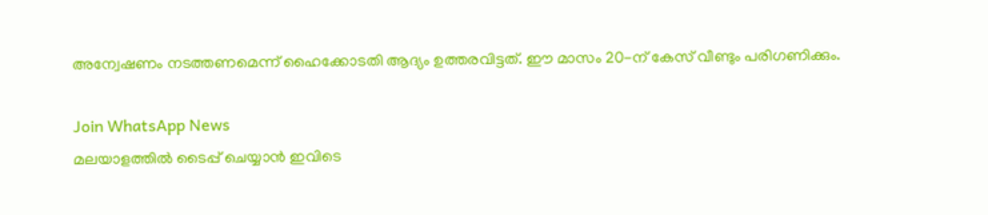അന്വേഷണം നടത്തണമെന്ന് ഹൈക്കോടതി ആദ്യം ഉത്തരവിട്ടത്. ഈ മാസം 20-ന് കേസ് വീണ്ടും പരിഗണിക്കും.

Join WhatsApp News
മലയാളത്തില്‍ ടൈപ്പ് ചെയ്യാന്‍ ഇവിടെ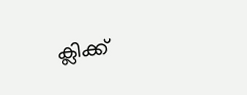ക്ലിക്ക്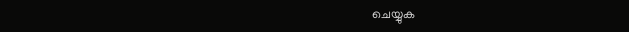ചെയ്യുക